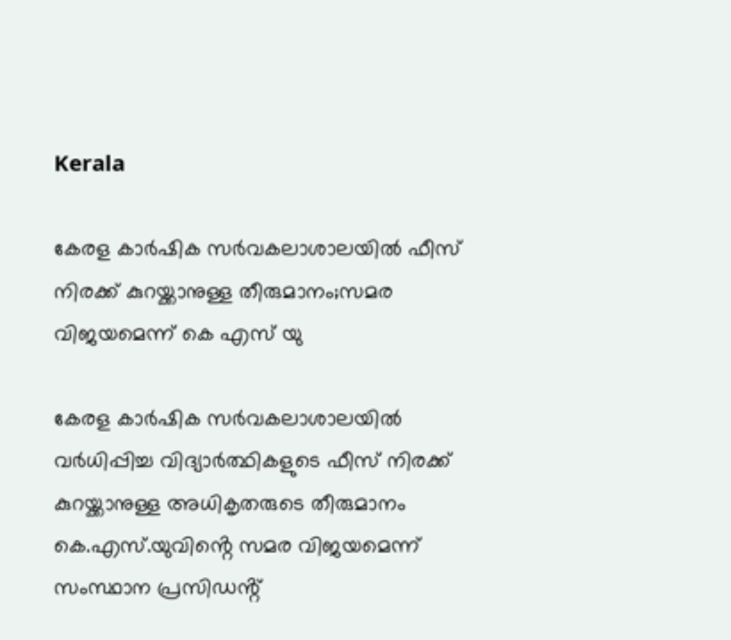Kerala

കേരള കാർഷിക സർവകലാശാലയിൽ ഫീസ് നിരക്ക് കുറയ്ക്കാനുള്ള തീരുമാനം;സമര വിജയമെന്ന് കെ എസ് യു

കേരള കാർഷിക സർവകലാശാലയിൽ വർധിപ്പിച്ച വിദ്യാർത്ഥികളുടെ ഫീസ് നിരക്ക് കുറയ്ക്കാനുള്ള അധികൃതരുടെ തീരുമാനം കെ.എസ്.യുവിൻ്റെ സമര വിജയമെന്ന് സംസ്ഥാന പ്രസിഡൻ്റ്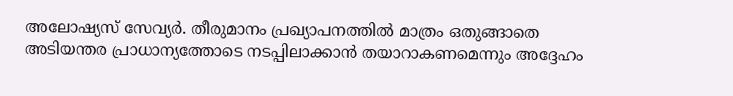അലോഷ്യസ് സേവ്യർ. തീരുമാനം പ്രഖ്യാപനത്തിൽ മാത്രം ഒതുങ്ങാതെ അടിയന്തര പ്രാധാന്യത്തോടെ നടപ്പിലാക്കാൻ തയാറാകണമെന്നും അദ്ദേഹം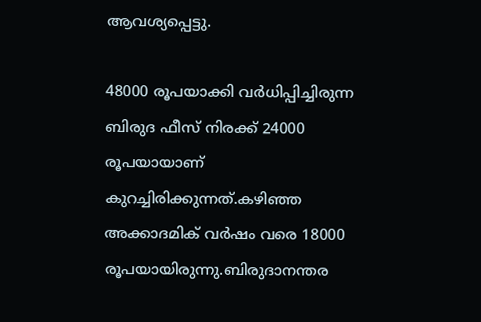ആവശ്യപ്പെട്ടു.

48000 രൂപയാക്കി വർധിപ്പിച്ചിരുന്ന ബിരുദ ഫീസ് നിരക്ക് 24000 രൂപയായാണ് കുറച്ചിരിക്കുന്നത്.കഴിഞ്ഞ അക്കാദമിക് വർഷം വരെ 18000 രൂപയായിരുന്നു.ബിരുദാനന്തര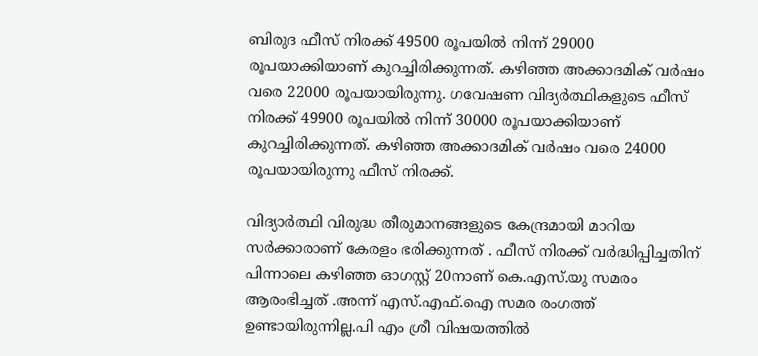ബിരുദ ഫീസ് നിരക്ക് 49500 രൂപയിൽ നിന്ന് 29000 രൂപയാക്കിയാണ് കുറച്ചിരിക്കുന്നത്. കഴിഞ്ഞ അക്കാദമിക് വർഷം വരെ 22000 രൂപയായിരുന്നു. ഗവേഷണ വിദ്യർത്ഥികളുടെ ഫീസ് നിരക്ക് 49900 രൂപയിൽ നിന്ന് 30000 രൂപയാക്കിയാണ് കുറച്ചിരിക്കുന്നത്. കഴിഞ്ഞ അക്കാദമിക് വർഷം വരെ 24000 രൂപയായിരുന്നു ഫീസ് നിരക്ക്.

വിദ്യാർത്ഥി വിരുദ്ധ തീരുമാനങ്ങളുടെ കേന്ദ്രമായി മാറിയ സർക്കാരാണ് കേരളം ഭരിക്കുന്നത് . ഫീസ് നിരക്ക് വർദ്ധിപ്പിച്ചതിന് പിന്നാലെ കഴിഞ്ഞ ഓഗസ്റ്റ് 20നാണ് കെ.എസ്.യു സമരം ആരംഭിച്ചത് .അന്ന് എസ്.എഫ്.ഐ സമര രംഗത്ത് ഉണ്ടായിരുന്നില്ല.പി എം ശ്രീ വിഷയത്തിൽ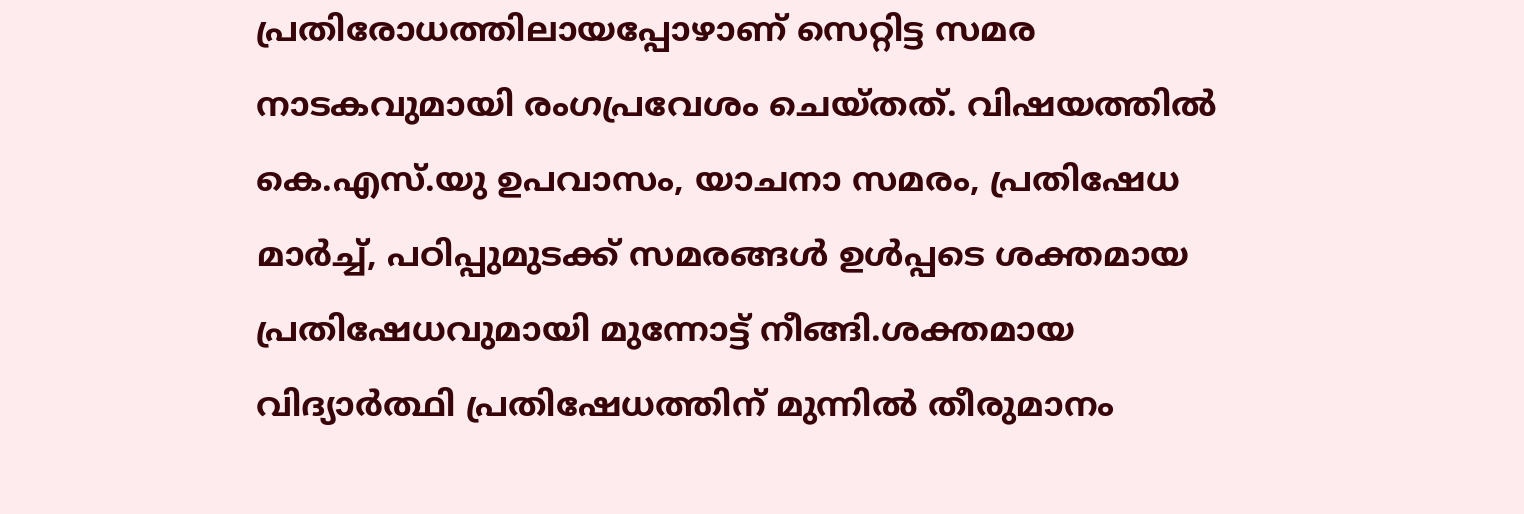പ്രതിരോധത്തിലായപ്പോഴാണ് സെറ്റിട്ട സമര നാടകവുമായി രംഗപ്രവേശം ചെയ്തത്. വിഷയത്തിൽ കെ.എസ്.യു ഉപവാസം, യാചനാ സമരം, പ്രതിഷേധ മാർച്ച്, പഠിപ്പുമുടക്ക് സമരങ്ങൾ ഉൾപ്പടെ ശക്തമായ പ്രതിഷേധവുമായി മുന്നോട്ട് നീങ്ങി.ശക്തമായ വിദ്യാർത്ഥി പ്രതിഷേധത്തിന് മുന്നിൽ തീരുമാനം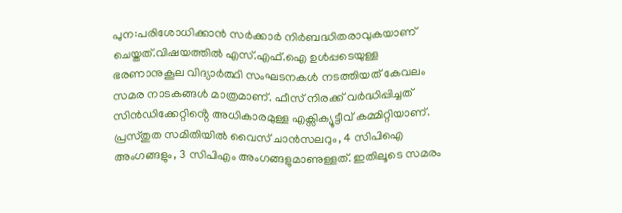പുന:പരിശോധിക്കാൻ സർക്കാർ നിർബദ്ധിതരാവുകയാണ് ചെയ്തത്.വിഷയത്തിൽ എസ്.എഫ്.ഐ ഉൾപ്പടെയുള്ള ഭരണാനുകൂല വിദ്യാർത്ഥി സംഘടനകൾ നടത്തിയത് കേവലം സമര നാടകങ്ങൾ മാത്രമാണ്. ഫീസ് നിരക്ക് വർദ്ധിപ്പിച്ചത് സിൻഡിക്കേറ്റിൻ്റെ അധികാരമുള്ള എക്സിക്യൂട്ടീവ് കമ്മിറ്റിയാണ്. പ്രസ്തുത സമിതിയിൽ വൈസ് ചാൻസലറും, 4 സിപിഐ അംഗങ്ങളും, 3 സിപിഎം അംഗങ്ങളുമാണുള്ളത്. ഇതിലൂടെ സമരം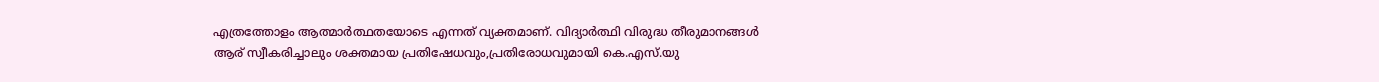എത്രത്തോളം ആത്മാർത്ഥതയോടെ എന്നത് വ്യക്തമാണ്. വിദ്യാർത്ഥി വിരുദ്ധ തീരുമാനങ്ങൾ ആര് സ്വീകരിച്ചാലും ശക്തമായ പ്രതിഷേധവും,പ്രതിരോധവുമായി കെ.എസ്.യു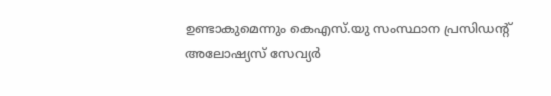ഉണ്ടാകുമെന്നും കെഎസ്.യു സംസ്ഥാന പ്രസിഡൻ്റ് അലോഷ്യസ് സേവ്യർ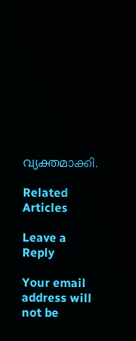വ്യക്തമാക്കി.

Related Articles

Leave a Reply

Your email address will not be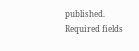published. Required fields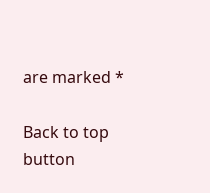are marked *

Back to top button